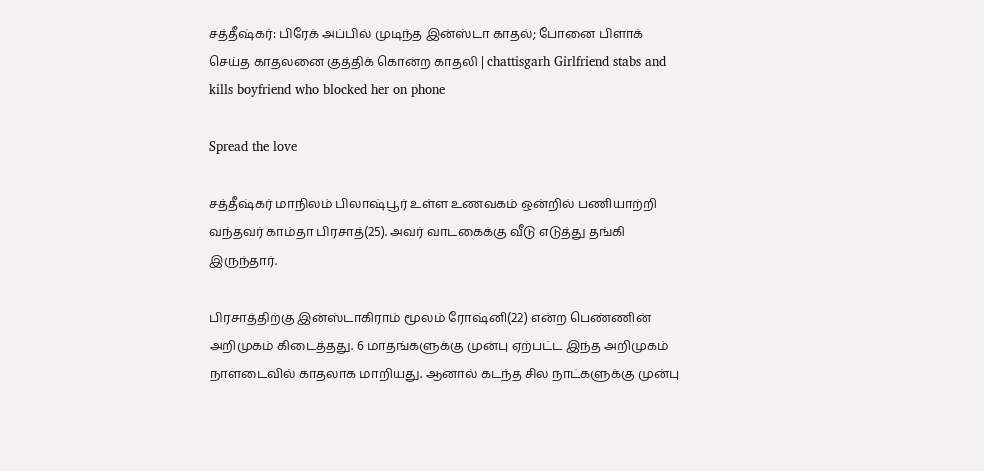சத்தீஷ்கர்: பிரேக் அப்பில் முடிந்த இன்ஸ்டா காதல்; போனை பிளாக் செய்த காதலனை குத்திக் கொன்ற காதலி | chattisgarh Girlfriend stabs and kills boyfriend who blocked her on phone

Spread the love

சத்தீஷ்கர் மாநிலம் பிலாஷ்பூர் உள்ள உணவகம் ஒன்றில் பணியாற்றி வந்தவர் காம்தா பிரசாத்(25). அவர் வாடகைக்கு வீடு எடுத்து தங்கி இருந்தார்.

பிரசாத்திற்கு இன்ஸ்டாகிராம் மூலம் ரோஷ்னி(22) என்ற பெண்ணின் அறிமுகம் கிடைத்தது. 6 மாதங்களுக்கு முன்பு ஏற்பட்ட இந்த அறிமுகம் நாளடைவில் காதலாக மாறியது. ஆனால் கடந்த சில நாட்களுக்கு முன்பு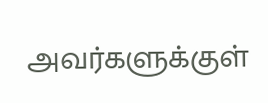அவர்களுக்குள்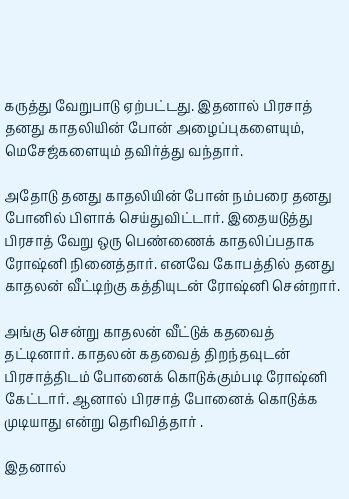கருத்து வேறுபாடு ஏற்பட்டது. இதனால் பிரசாத் தனது காதலியின் போன் அழைப்புகளையும், மெசேஜ்களையும் தவிர்த்து வந்தார்.

அதோடு தனது காதலியின் போன் நம்பரை தனது போனில் பிளாக் செய்துவிட்டார். இதையடுத்து பிரசாத் வேறு ஒரு பெண்ணைக் காதலிப்பதாக ரோஷ்னி நினைத்தார். எனவே கோபத்தில் தனது காதலன் வீட்டிற்கு கத்தியுடன் ரோஷ்னி சென்றார்.

அங்கு சென்று காதலன் வீட்டுக் கதவைத் தட்டினார். காதலன் கதவைத் திறந்தவுடன் பிரசாத்திடம் போனைக் கொடுக்கும்படி ரோஷ்னி கேட்டார். ஆனால் பிரசாத் போனைக் கொடுக்க முடியாது என்று தெரிவித்தார் .

இதனால்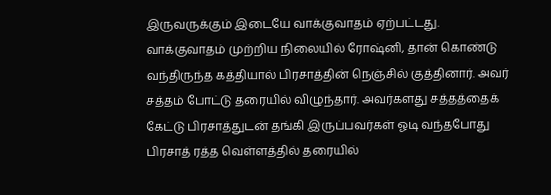இருவருக்கும் இடையே வாக்குவாதம் ஏற்பட்டது. வாக்குவாதம் முற்றிய நிலையில் ரோஷ்னி, தான் கொண்டு வந்திருந்த கத்தியால் பிரசாத்தின் நெஞ்சில் குத்தினார். அவர் சத்தம் போட்டு தரையில் விழுந்தார். அவர்களது சத்தத்தைக் கேட்டு பிரசாத்துடன் தங்கி இருப்பவர்கள் ஓடி வந்தபோது பிரசாத் ரத்த வெள்ளத்தில் தரையில்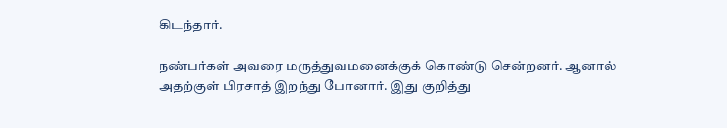கிடந்தார்.

நண்பர்கள் அவரை மருத்துவமனைக்குக் கொண்டு சென்றனர். ஆனால் அதற்குள் பிரசாத் இறந்து போனார். இது குறித்து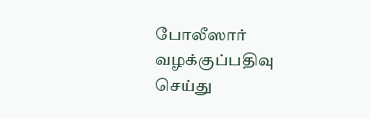போலீஸார் வழக்குப்பதிவு செய்து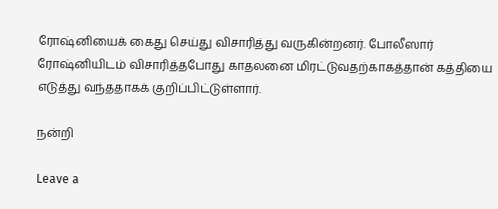ரோஷ்னியைக் கைது செய்து விசாரித்து வருகின்றனர். போலீஸார் ரோஷ்னியிடம் விசாரித்தபோது காதலனை மிரட்டுவதற்காகத்தான் கத்தியை எடுத்து வந்ததாகக் குறிப்பிட்டுள்ளார்.

நன்றி

Leave a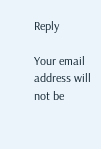Reply

Your email address will not be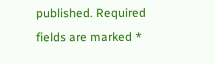published. Required fields are marked *